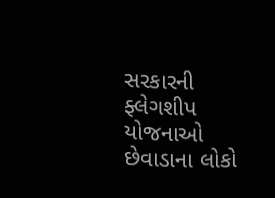સરકારની ફ્લેગશીપ યોજનાઓ છેવાડાના લોકો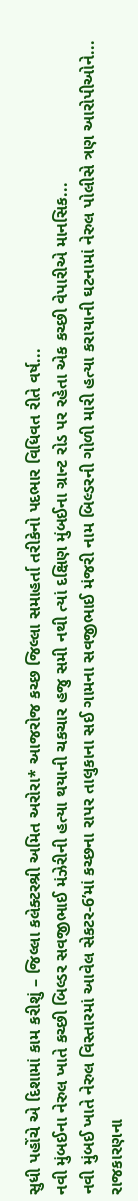સુધી પહોંચે એ દિશામાં કામ કરીશું – જિલ્લા કલેક્ટરશ્રી અમિત અરોરા* આજરોજ કચ્છ જિલ્લા સમાહર્તા તરીકેનો પદભાર વિધિવત રીતે વર્ષ...
નવી મુંબઈના નેરુલ ખાતે કચ્છી બિલ્ડર સવજીભાઈ મંઝેરીની હત્યા થયાની ચકચાર હજુ સમી નથી ત્યાં દક્ષિણ મુંબઈના ગ્રાન્ટ રોડ પર રહેતા એક કચ્છી વેપારીએ માનસિક...
નવી મુંબઈ ખાતે નેરુલ વિસ્તારમાં આવેલ સેકટર-6’માં કચ્છના રાપર તાલુકાના સઈ ગામના સવજીભાઈ મંજરી નામ બિલ્ડરની ગોળી મારી હત્યા કરાયાની ઘટનામાં નેરુલ પોલીસે ત્રણ આરોપીઓને...
રાજકારણના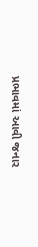પ્રભાવમાં આવી જનાર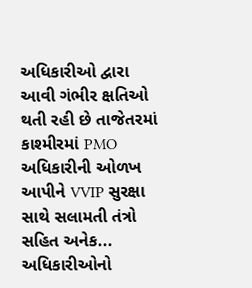અધિકારીઓ દ્વારા આવી ગંભીર ક્ષતિઓ થતી રહી છે તાજેતરમાં કાશ્મીરમાં PMO અધિકારીની ઓળખ આપીને VVIP સુરક્ષા સાથે સલામતી તંત્રો સહિત અનેક...
અધિકારીઓનો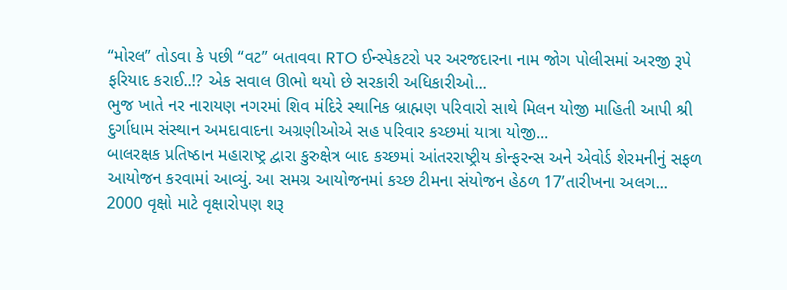“મોરલ” તોડવા કે પછી “વટ” બતાવવા RTO ઈન્સ્પેકટરો પર અરજદારના નામ જોગ પોલીસમાં અરજી રૂપે ફરિયાદ કરાઈ..!? એક સવાલ ઊભો થયો છે સરકારી અધિકારીઓ...
ભુજ ખાતે નર નારાયણ નગરમાં શિવ મંદિરે સ્થાનિક બ્રાહ્મણ પરિવારો સાથે મિલન યોજી માહિતી આપી શ્રી દુર્ગાધામ સંસ્થાન અમદાવાદના અગ્રણીઓએ સહ પરિવાર કચ્છમાં યાત્રા યોજી...
બાલરક્ષક પ્રતિષ્ઠાન મહારાષ્ટ્ર દ્વારા કુરુક્ષેત્ર બાદ કચ્છમાં આંતરરાષ્ટ્રીય કોન્ફરન્સ અને એવોર્ડ શેરમનીનું સફળ આયોજન કરવામાં આવ્યું. આ સમગ્ર આયોજનમાં કચ્છ ટીમના સંયોજન હેઠળ 17’તારીખના અલગ...
2000 વૃક્ષો માટે વૃક્ષારોપણ શરૂ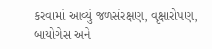કરવામાં આવ્યું જળસંરક્ષણ, વૃક્ષારોપણ, બાયોગેસ અને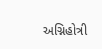અગ્નિહોત્રી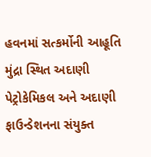હવનમાં સત્કર્મોની આહૂતિ મુંદ્રા સ્થિત અદાણી પેટ્રોકેમિકલ અને અદાણી ફાઉન્ડેશનના સંયુક્ત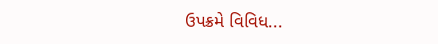ઉપક્રમે વિવિધ...